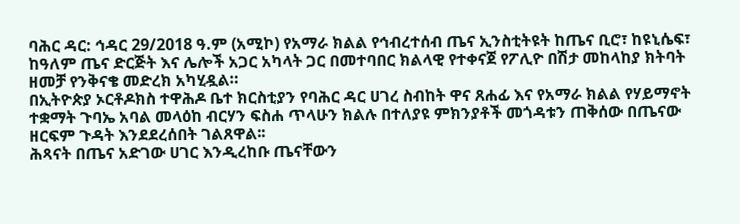ባሕር ዳር: ኅዳር 29/2018 ዓ.ም (አሚኮ) የአማራ ክልል የኅብረተሰብ ጤና ኢንስቲትዩት ከጤና ቢሮ፣ ከዩኒሴፍ፣ ከዓለም ጤና ድርጅት እና ሌሎች አጋር አካላት ጋር በመተባበር ክልላዊ የተቀናጀ የፖሊዮ በሽታ መከላከያ ክትባት ዘመቻ የንቅናቄ መድረክ አካሂዷል።
በኢትዮጵያ ኦርቶዶክስ ተዋሕዶ ቤተ ክርስቲያን የባሕር ዳር ሀገረ ስብከት ዋና ጸሐፊ እና የአማራ ክልል የሃይማኖት ተቋማት ጉባኤ አባል መላዕከ ብርሃን ፍስሐ ጥላሁን ክልሉ በተለያዩ ምክንያቶች መጎዳቱን ጠቅሰው በጤናው ዘርፍም ጉዳት እንደደረሰበት ገልጸዋል፡፡
ሕጻናት በጤና አድገው ሀገር እንዲረከቡ ጤናቸውን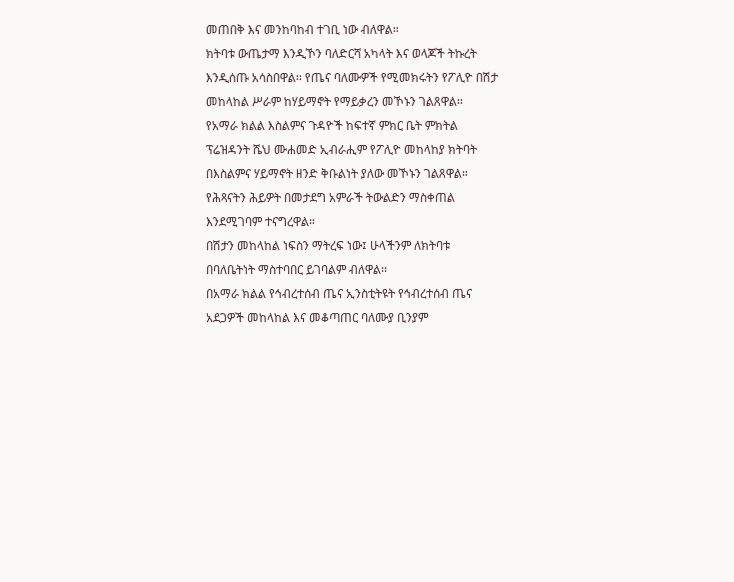መጠበቅ እና መንከባከብ ተገቢ ነው ብለዋል።
ክትባቱ ውጤታማ እንዲኾን ባለድርሻ አካላት እና ወላጆች ትኩረት እንዲሰጡ አሳስበዋል፡፡ የጤና ባለሙዎች የሚመክሩትን የፖሊዮ በሽታ መከላከል ሥራም ከሃይማኖት የማይቃረን መኾኑን ገልጸዋል፡፡
የአማራ ክልል እስልምና ጉዳዮች ከፍተኛ ምክር ቤት ምክትል ፕሬዝዳንት ሼህ ሙሐመድ ኢብራሒም የፖሊዮ መከላከያ ክትባት በእስልምና ሃይማኖት ዘንድ ቅቡልነት ያለው መኾኑን ገልጸዋል።
የሕጻናትን ሕይዎት በመታደግ አምራች ትውልድን ማስቀጠል እንደሚገባም ተናግረዋል።
በሽታን መከላከል ነፍስን ማትረፍ ነው፤ ሁላችንም ለክትባቱ በባለቤትነት ማስተባበር ይገባልም ብለዋል፡፡
በአማራ ክልል የኅብረተሰብ ጤና ኢንስቲትዩት የኅብረተሰብ ጤና አደጋዎች መከላከል እና መቆጣጠር ባለሙያ ቢንያም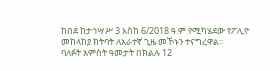ከበደ ከታኅሣሥ 3 እስከ 6/2018 ዓ.ም የሚካሄደው የፖሊዮ መከላከያ ክትባት ለአራተኛ ጊዜ መኾኑን ተናግረዋል፡፡
ባለፉት አምስት ዓመታት በክልሉ 12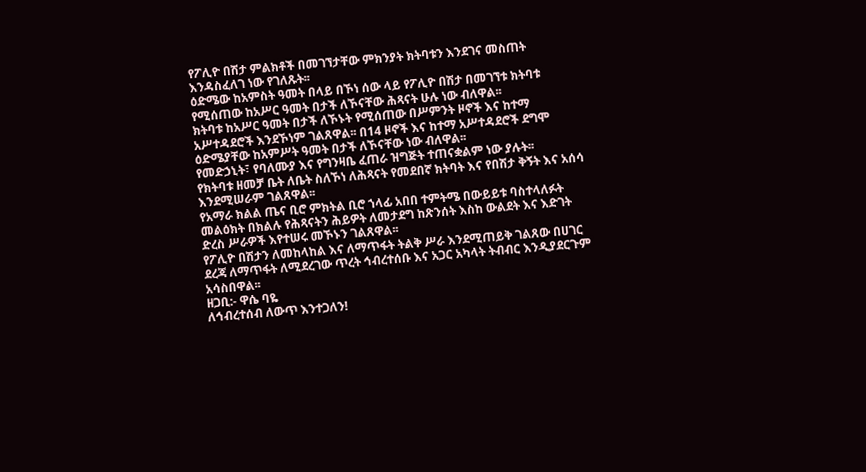የፖሊዮ በሽታ ምልክቶች በመገኘታቸው ምክንያት ክትባቱን እንደገና መስጠት እንዳስፈለገ ነው የገለጹት፡፡
ዕድሜው ከአምስት ዓመት በላይ በኾነ ሰው ላይ የፖሊዮ በሽታ በመገኘቱ ክትባቱ የሚሰጠው ከአሥር ዓመት በታች ለኾናቸው ሕጻናት ሁሉ ነው ብለዋል፡፡
ክትባቱ ከአሥር ዓመት በታች ለኾኑት የሚሰጠው በሥምንት ዞኖች እና ከተማ አሥተዳደሮች እንደኾነም ገልጸዋል፡፡ በ14 ዞኖች እና ከተማ አሥተዳደሮች ደግሞ ዕድሜያቸው ከአምሥት ዓመት በታች ለኾናቸው ነው ብለዋል፡፡
የመድኃኒት፣ የባለሙያ እና የግንዛቤ ፈጠራ ዝግጅት ተጠናቋልም ነው ያሉት፡፡
የክትባቱ ዘመቻ ቤት ለቤት ስለኾነ ለሕጻናት የመደበኛ ክትባት እና የበሽታ ቅኝት እና አሰሳ እንደሚሠራም ገልጸዋል፡፡
የአማራ ክልል ጤና ቢሮ ምክትል ቢሮ ኀላፊ አበበ ተምትሜ በውይይቱ ባስተላለፉት መልዕክት በክልሉ የሕጻናትን ሕይዎት ለመታደግ ከጽንሰት እስከ ውልደት እና እድገት ድረስ ሥራዎች እየተሠሩ መኾኑን ገልጸዋል፡፡
የፖሊዮ በሽታን ለመከላከል እና ለማጥፋት ትልቅ ሥራ እንደሚጠይቅ ገልጸው በሀገር ደረጃ ለማጥፋት ለሚደረገው ጥረት ኅብረተሰቡ እና አጋር አካላት ትብብር እንዲያደርጉም አሳስበዋል፡፡
ዘጋቢ:- ዋሴ ባዬ
ለኅብረተሰብ ለውጥ እንተጋለን!